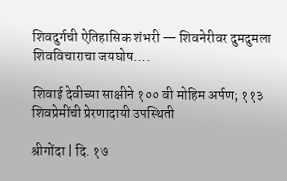शिवदुर्गची ऐतिहासिक शंभरी — शिवनेरीवर दुमदुमला शिवविचाराचा जयघोष….

शिवाई देवीच्या साक्षीने १०० वी मोहिम अर्पण; ११३ शिवप्रेमींची प्रेरणादायी उपस्थिती

श्रीगोंदा | दि. १७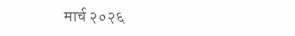मार्च २०२६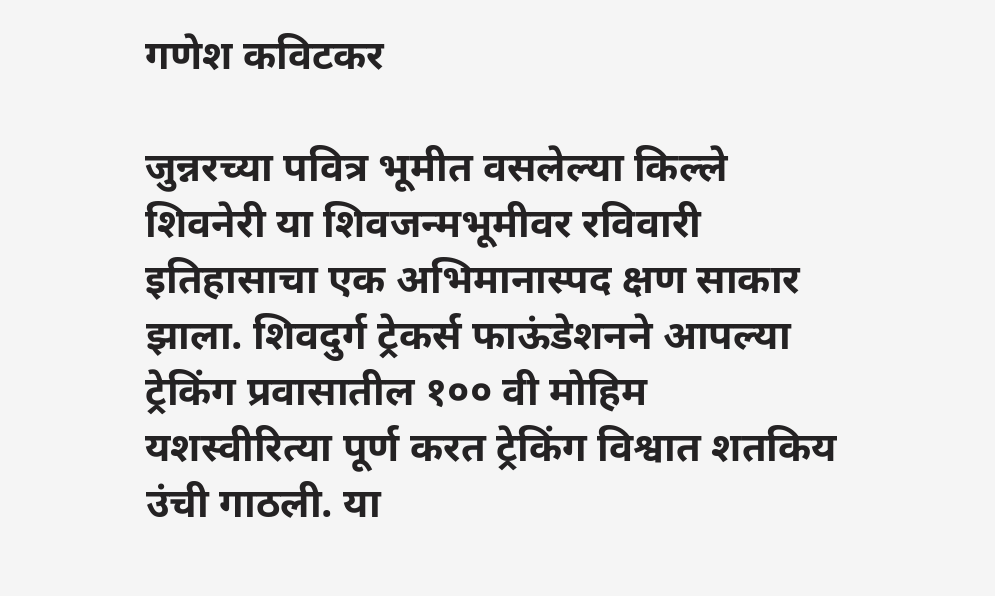गणेश कविटकर

जुन्नरच्या पवित्र भूमीत वसलेल्या किल्ले शिवनेरी या शिवजन्मभूमीवर रविवारी इतिहासाचा एक अभिमानास्पद क्षण साकार झाला. शिवदुर्ग ट्रेकर्स फाऊंडेशनने आपल्या ट्रेकिंग प्रवासातील १०० वी मोहिम यशस्वीरित्या पूर्ण करत ट्रेकिंग विश्वात शतकिय उंची गाठली. या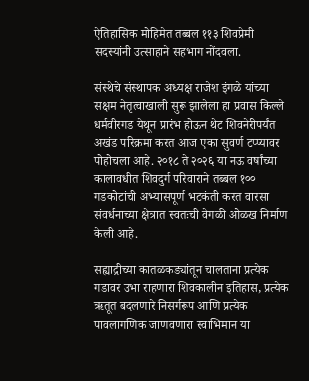ऐतिहासिक मोहिमेत तब्बल ११३ शिवप्रेमी सदस्यांनी उत्साहाने सहभाग नोंदवला.

संस्थेचे संस्थापक अध्यक्ष राजेश इंगळे यांच्या सक्षम नेतृत्वाखाली सुरू झालेला हा प्रवास किल्ले धर्मवीरगड येथून प्रारंभ होऊन थेट शिवनेरीपर्यंत अखंड परिक्रमा करत आज एका सुवर्ण टप्प्यावर पोहोचला आहे. २०१८ ते २०२६ या नऊ वर्षांच्या कालावधीत शिवदुर्ग परिवाराने तब्बल १०० गडकोटांची अभ्यासपूर्ण भटकंती करत वारसा संवर्धनाच्या क्षेत्रात स्वतःची वेगळी ओळख निर्माण केली आहे.

सह्याद्रीच्या कातळकड्यांतून चालताना प्रत्येक गडावर उभा राहणारा शिवकालीन इतिहास, प्रत्येक ऋतूत बदलणारे निसर्गरूप आणि प्रत्येक पावलागणिक जाणवणारा स्वाभिमान या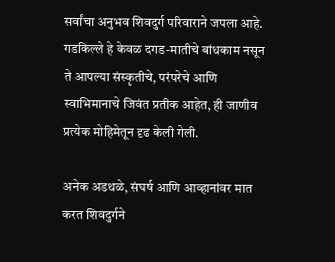सर्वांचा अनुभव शिवदुर्ग परिवाराने जपला आहे. गडकिल्ले हे केवळ दगड-मातीचे बांधकाम नसून ते आपल्या संस्कृतीचे, परंपरेचे आणि स्वाभिमानाचे जिवंत प्रतीक आहेत, ही जाणीव प्रत्येक मोहिमेतून दृढ केली गेली.

अनेक अडथळे, संघर्ष आणि आव्हानांवर मात करत शिवदुर्गने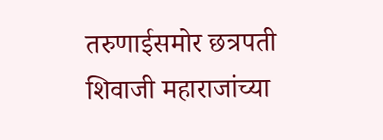तरुणाईसमोर छत्रपती शिवाजी महाराजांच्या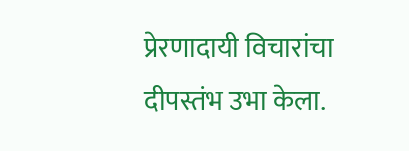प्रेरणादायी विचारांचा दीपस्तंभ उभा केला.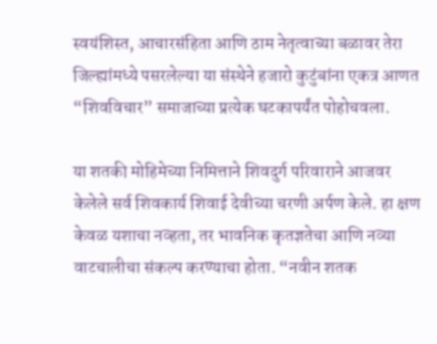स्वयंशिस्त, आचारसंहिता आणि ठाम नेतृत्वाच्या बळावर तेरा जिल्ह्यांमध्ये पसरलेल्या या संस्थेने हजारो कुटुंबांना एकत्र आणत “शिवविचार” समाजाच्या प्रत्येक घटकापर्यंत पोहोचवला.

या शतकी मोहिमेच्या निमित्ताने शिवदुर्ग परिवाराने आजवर केलेले सर्व शिवकार्य शिवाई देवीच्या चरणी अर्पण केले. हा क्षण केवळ यशाचा नव्हता, तर भावनिक कृतज्ञतेचा आणि नव्या वाटचालीचा संकल्प करण्याचा होता. “नवीन शतक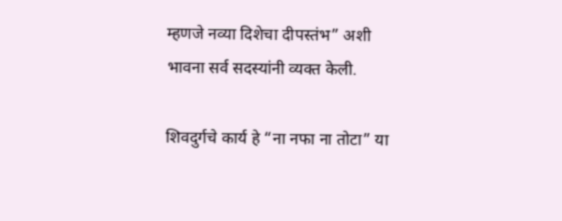म्हणजे नव्या दिशेचा दीपस्तंभ” अशी भावना सर्व सदस्यांनी व्यक्त केली.

शिवदुर्गचे कार्य हे “ना नफा ना तोटा” या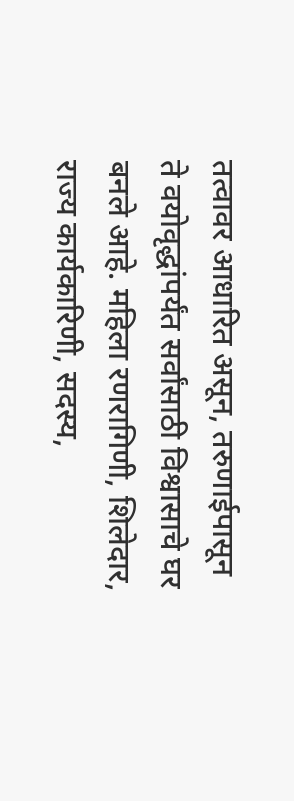तत्वावर आधारित असून, तरुणाईपासून ते वयोवृद्धांपर्यंत सर्वांसाठी विश्वासाचे घर बनले आहे. महिला रणरागिणी, शिलेदार, राज्य कार्यकारिणी, सदस्य,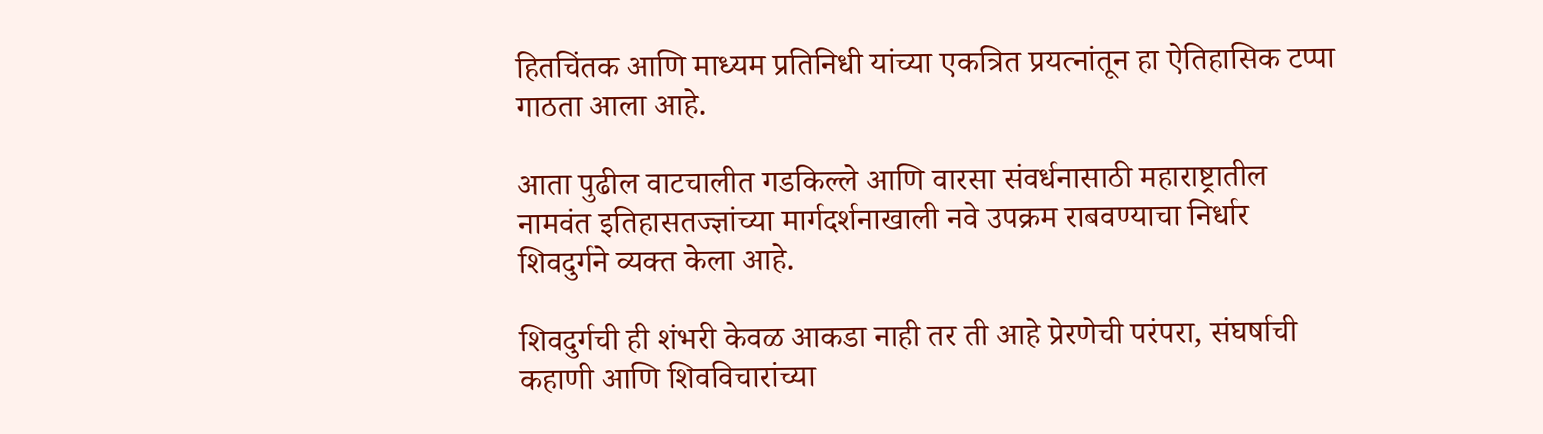हितचिंतक आणि माध्यम प्रतिनिधी यांच्या एकत्रित प्रयत्नांतून हा ऐतिहासिक टप्पा गाठता आला आहे.

आता पुढील वाटचालीत गडकिल्ले आणि वारसा संवर्धनासाठी महाराष्ट्रातील नामवंत इतिहासतज्ज्ञांच्या मार्गदर्शनाखाली नवे उपक्रम राबवण्याचा निर्धार शिवदुर्गने व्यक्त केला आहे.

शिवदुर्गची ही शंभरी केवळ आकडा नाही तर ती आहे प्रेरणेची परंपरा, संघर्षाची कहाणी आणि शिवविचारांच्या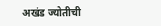अखंड ज्योतीची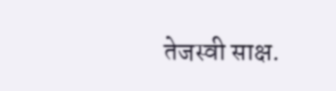तेजस्वी साक्ष.